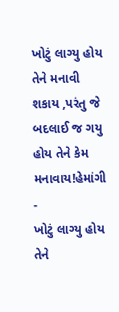ખોટું લાગ્યુ હોય તેને મનાવી શકાય ,પરંતુ જે બદલાઈ જ ગયુ હોય તેને કેમ મનાવાય!હેમાંગી -
ખોટું લાગ્યુ હોય તેને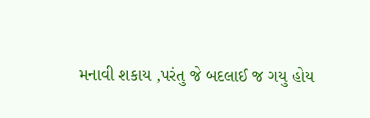મનાવી શકાય ,પરંતુ જે બદલાઈ જ ગયુ હોય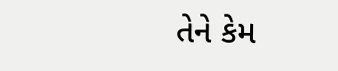તેને કેમ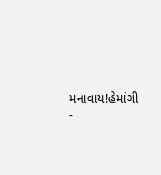મનાવાય!હેમાંગી
-